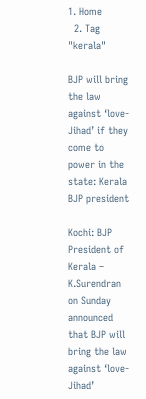1. Home
  2. Tag "kerala"

BJP will bring the law against ‘love-Jihad’ if they come to power in the state: Kerala BJP president

Kochi: BJP President of Kerala – K.Surendran on Sunday announced that BJP will bring the law against ‘love-Jihad’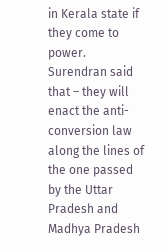in Kerala state if they come to power. Surendran said that – they will enact the anti-conversion law along the lines of the one passed by the Uttar Pradesh and Madhya Pradesh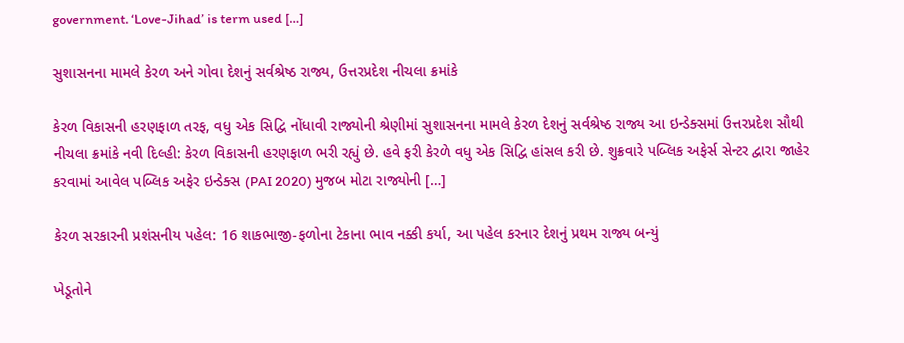government. ‘Love-Jihad’ is term used […]

સુશાસનના મામલે કેરળ અને ગોવા દેશનું સર્વશ્રેષ્ઠ રાજ્ય, ઉત્તરપ્રદેશ નીચલા ક્રમાંકે

કેરળ વિકાસની હરણફાળ તરફ, વધુ એક સિદ્વિ નોંધાવી રાજ્યોની શ્રેણીમાં સુશાસનના મામલે કેરળ દેશનું સર્વશ્રેષ્ઠ રાજ્ય આ ઇન્ડેક્સમાં ઉત્તરપ્રદેશ સૌથી નીચલા ક્રમાંકે નવી દિલ્હી: કેરળ વિકાસની હરણફાળ ભરી રહ્યું છે. હવે ફરી કેરળે વધુ એક સિદ્વિ હાંસલ કરી છે. શુક્રવારે પબ્લિક અફેર્સ સેન્ટર દ્વારા જાહેર કરવામાં આવેલ પબ્લિક અફેર ઇન્ડેક્સ (PAI 2020) મુજબ મોટા રાજ્યોની […]

કેરળ સરકારની પ્રશંસનીય પહેલ: 16 શાકભાજી-ફળોના ટેકાના ભાવ નક્કી કર્યા, આ પહેલ કરનાર દેશનું પ્રથમ રાજ્ય બન્યું

ખેડૂતોને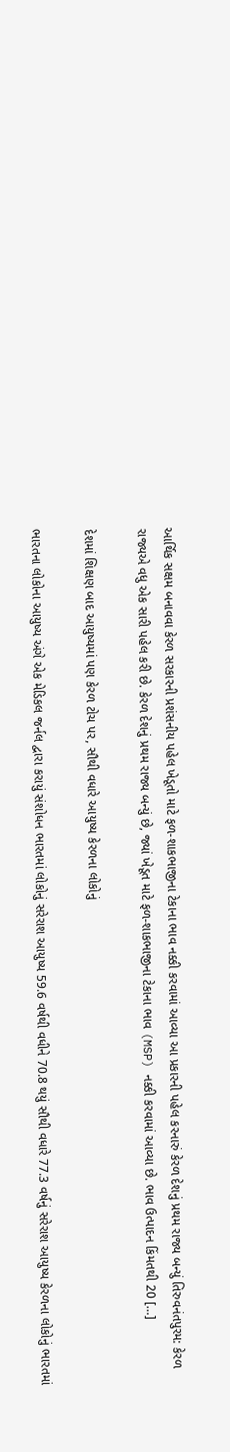આર્થિક સક્ષમ બનાવવા કેરળ સરકારની પ્રશંસનીય પહેલ ખેડૂતો માટે ફળ-શાકભાજીના ટેકાના ભાવ નક્કી કરવામાં આવ્યા આ પ્રકારની પહેલ કરનારું કેરળ દેશનું પ્રથમ રાજ્ય બન્યું તિરુવનંતપુરમ: કેરળ રાજ્યએ વધુ એક સારી પહેલ કરી છે. કેરળ દેશનું પ્રથમ રાજ્ય બન્યું છે, જ્યાં ખેડૂત માટે ફળ-શાકભાજીના ટેકાના ભાવ (MSP) નક્કી કરવામાં આવ્યા છે. ભાવ ઉત્પાદન કિંમતથી 20 […]

દેશમાં શિક્ષણ બાદ આયુષ્યમાં પણ કેરળ ટોચ પર, સૌથી વધારે આયુષ્ય કેરળના લોકોનું

ભારતના લોકોના આયુષ્ય અંગે એક મેડિકલ જર્નલ દ્વારા કરાયું સંશોધન ભારતમાં લોકોનું સરેરાશ આયુષ્ય 59.6 વર્ષથી વધીને 70.8 થયું સૌથી વધારે 77.3 વર્ષનું સરેરાશ આયુષ્ય કેરળના લોકોનું ભારતમાં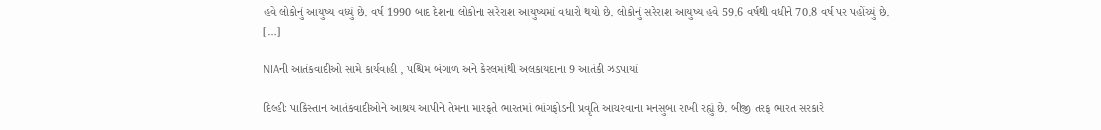હવે લોકોનું આયુષ્ય વધ્યું છે. વર્ષ 1990 બાદ દેશના લોકોના સરેરાશ આયુષ્યમાં વધારો થયો છે. લોકોનું સરેરાશ આયુષ્ય હવે 59.6 વર્ષથી વધીને 70.8 વર્ષ પર પહોંચ્યું છે. […]

NIAની આતંકવાદીઓ સામે કાર્યવાહી , પશ્ચિમ બંગાળ અને કેરલમાંથી અલકાયદાના 9 આતંકી ઝડપાયાં

દિલ્હીઃ પાકિસ્તાન આતંકવાદીઓને આશ્રય આપીને તેમના મારફતે ભારતમાં ભાંગફોડની પ્રવૃતિ આચરવાના મનસુબા રાખી રહ્યું છે. બીજી તરફ ભારત સરકારે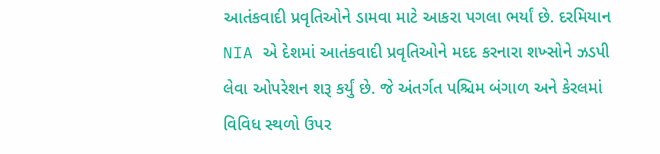આતંકવાદી પ્રવૃતિઓને ડામવા માટે આકરા પગલા ભર્યાં છે. દરમિયાન NIA એ દેશમાં આતંકવાદી પ્રવૃતિઓને મદદ કરનારા શખ્સોને ઝડપી લેવા ઓપરેશન શરૂ કર્યું છે. જે અંતર્ગત પશ્ચિમ બંગાળ અને કેરલમાં વિવિધ સ્થળો ઉપર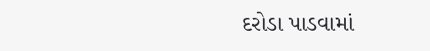દરોડા પાડવામાં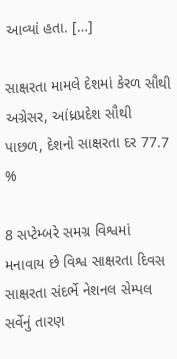આવ્યાં હતા. […]

સાક્ષરતા મામલે દેશમાં કેરળ સૌથી અગ્રેસર, આંધ્રપ્રદેશ સૌથી પાછળ, દેશનો સાક્ષરતા દર 77.7 %

8 સપ્ટેમ્બરે સમગ્ર વિશ્વમાં મનાવાય છે વિશ્વ સાક્ષરતા દિવસ સાક્ષરતા સંદર્ભે નેશનલ સેમ્પલ સર્વેનું તારણ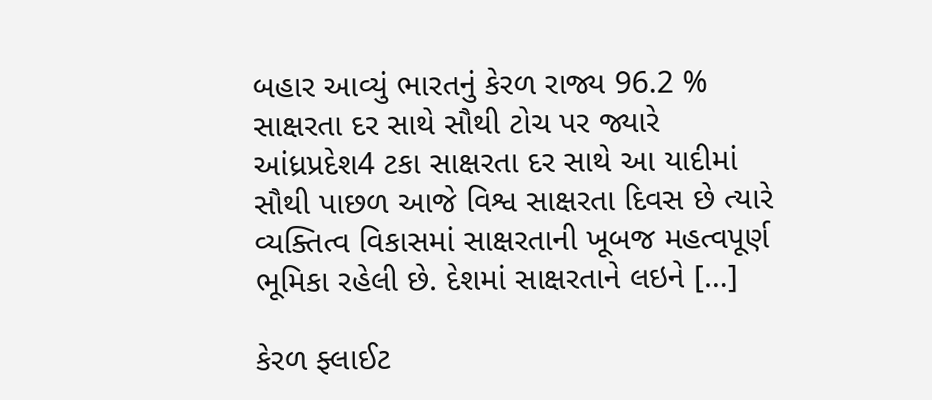બહાર આવ્યું ભારતનું કેરળ રાજ્ય 96.2 % સાક્ષરતા દર સાથે સૌથી ટોચ પર જ્યારે આંધ્રપ્રદેશ4 ટકા સાક્ષરતા દર સાથે આ યાદીમાં સૌથી પાછળ આજે વિશ્વ સાક્ષરતા દિવસ છે ત્યારે વ્યક્તિત્વ વિકાસમાં સાક્ષરતાની ખૂબજ મહત્વપૂર્ણ ભૂમિકા રહેલી છે. દેશમાં સાક્ષરતાને લઇને […]

કેરળ ફ્લાઈટ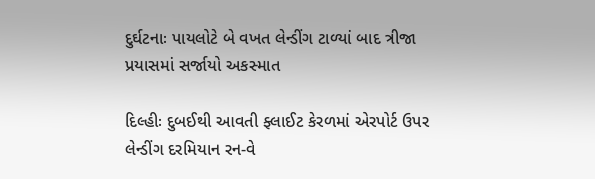દુર્ઘટનાઃ પાયલોટે બે વખત લેન્ડીંગ ટાળ્યાં બાદ ત્રીજા પ્રયાસમાં સર્જાયો અકસ્માત

દિલ્હીઃ દુબઈથી આવતી ફ્લાઈટ કેરળમાં એરપોર્ટ ઉપર લેન્ડીંગ દરમિયાન રન-વે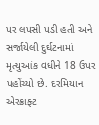પર લપસી પડી હતી અને સર્જાયેલી દુર્ઘટનામાં મૃત્યુઆંક વધીને 18 ઉપર પહોંચ્યો છે. દરમિયાન એરક્રાફ્ટ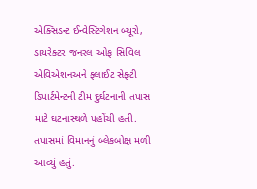એક્સિડન્ટ ઈન્વેસ્ટિગેશન બ્યૂરો, ડાયરેક્ટર જનરલ ઓફ સિવિલ એવિએશનઅને ફ્લાઈટ સેફ્ટી ડિપાર્ટમેન્ટની ટીમ દુર્ઘટનાની તપાસ માટે ઘટનાસ્થળે પહોંચી હતી. તપાસમાં વિમાનનું બ્લેકબોક્ષ મળી આવ્યું હતું.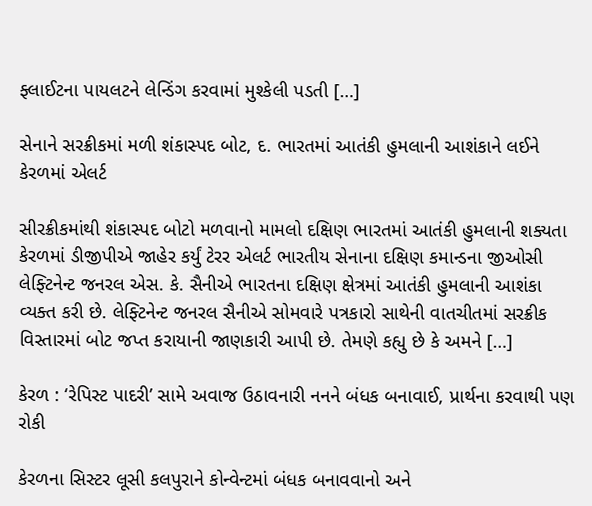ફ્લાઈટના પાયલટને લેન્ડિંગ કરવામાં મુશ્કેલી પડતી […]

સેનાને સરક્રીકમાં મળી શંકાસ્પદ બોટ, દ. ભારતમાં આતંકી હુમલાની આશંકાને લઈને કેરળમાં એલર્ટ

સીરક્રીકમાંથી શંકાસ્પદ બોટો મળવાનો મામલો દક્ષિણ ભારતમાં આતંકી હુમલાની શક્યતા કેરળમાં ડીજીપીએ જાહેર કર્યું ટેરર એલર્ટ ભારતીય સેનાના દક્ષિણ કમાન્ડના જીઓસી લેફ્ટિનેન્ટ જનરલ એસ. કે. સૈનીએ ભારતના દક્ષિણ ક્ષેત્રમાં આતંકી હુમલાની આશંકા વ્યક્ત કરી છે. લેફ્ટિનેન્ટ જનરલ સૈનીએ સોમવારે પત્રકારો સાથેની વાતચીતમાં સરક્રીક વિસ્તારમાં બોટ જપ્ત કરાયાની જાણકારી આપી છે. તેમણે કહ્યુ છે કે અમને […]

કેરળ : ‘રેપિસ્ટ પાદરી’ સામે અવાજ ઉઠાવનારી નનને બંધક બનાવાઈ, પ્રાર્થના કરવાથી પણ રોકી

કેરળના સિસ્ટર લૂસી કલપુરાને કોન્વેન્ટમાં બંધક બનાવવાનો અને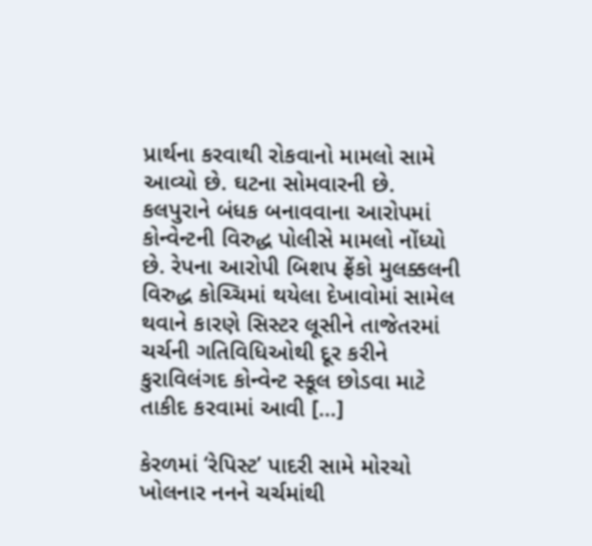પ્રાર્થના કરવાથી રોકવાનો મામલો સામે આવ્યો છે. ઘટના સોમવારની છે. કલપુરાને બંધક બનાવવાના આરોપમાં કોન્વેન્ટની વિરુદ્ધ પોલીસે મામલો નોંધ્યો છે. રેપના આરોપી બિશપ ફ્રેંકો મુલક્કલની વિરુદ્ધ કોચ્ચિમાં થયેલા દેખાવોમાં સામેલ થવાને કારણે સિસ્ટર લૂસીને તાજેતરમાં ચર્ચની ગતિવિધિઓથી દૂર કરીને કુરાવિલંગદ કોન્વેન્ટ સ્કૂલ છોડવા માટે તાકીદ કરવામાં આવી […]

કેરળમાં ‘રેપિસ્ટ’ પાદરી સામે મોરચો ખોલનાર નનને ચર્ચમાંથી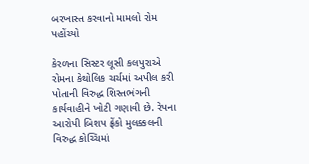બરખાસ્ત કરવાનો મામલો રોમ પહોંચ્યો

કેરળના સિસ્ટર લૂસી કલપુરાએ રોમના કેથોલિક ચર્ચમાં અપીલ કરી પોતાની વિરુદ્ધ શિસ્તભંગની કાર્યવાહીને ખોટી ગણાવી છે. રેપના આરોપી બિશપ ફ્રેંકો મુલક્કલની વિરુદ્ધ કોચ્ચિમાં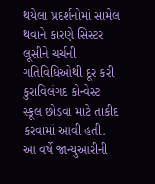થયેલા પ્રદર્શનોમાં સામેલ થવાને કારણે સિસ્ટર લૂસીને ચર્ચની ગતિવિધિઓથી દૂર કરી કુરાવિલંગદ કોન્વેસ્ટ સ્કૂલ છોડવા માટે તાકીદ કરવામાં આવી હતી. આ વર્ષે જાન્યુઆરીની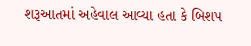શરૂઆતમાં અહેવાલ આવ્યા હતા કે બિશપ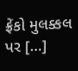ફ્રેંકો મુલક્કલ પર […]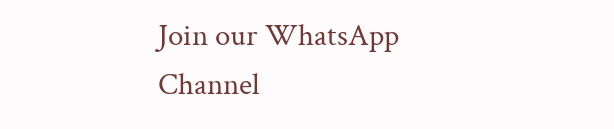Join our WhatsApp Channel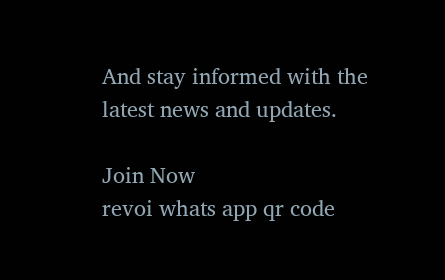And stay informed with the latest news and updates.

Join Now
revoi whats app qr code